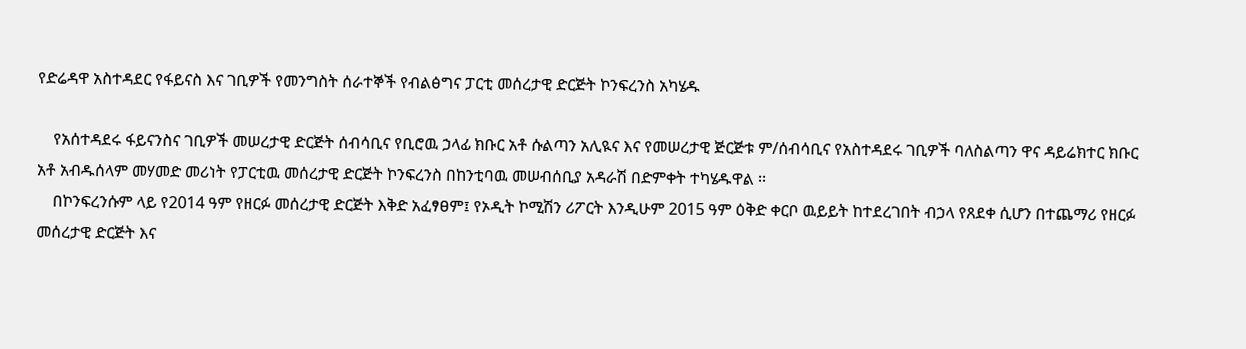የድሬዳዋ አስተዳደር የፋይናስ እና ገቢዎች የመንግስት ሰራተኞች የብልፅግና ፓርቲ መሰረታዊ ድርጅት ኮንፍረንስ አካሄዱ

    የአሰተዳደሩ ፋይናንስና ገቢዎች መሠረታዊ ድርጅት ሰብሳቢና የቢሮዉ ኃላፊ ክቡር አቶ ሱልጣን አሊዪና እና የመሠረታዊ ጅርጅቱ ም/ሰብሳቢና የአስተዳደሩ ገቢዎች ባለስልጣን ዋና ዳይሬክተር ክቡር አቶ አብዱሰላም መሃመድ መሪነት የፓርቲዉ መሰረታዊ ድርጅት ኮንፍረንስ በከንቲባዉ መሠብሰቢያ አዳራሽ በድምቀት ተካሄዱዋል ፡፡
    በኮንፍረንሱም ላይ የ2014 ዓም የዘርፉ መሰረታዊ ድርጅት እቅድ አፈፃፀም፤ የኦዲት ኮሚሽን ሪፖርት እንዲሁም 2015 ዓም ዕቅድ ቀርቦ ዉይይት ከተደረገበት ብኃላ የጸደቀ ሲሆን በተጨማሪ የዘርፉ መሰረታዊ ድርጅት እና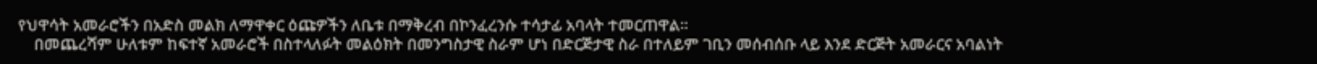የህዋሳት አመራሮችን በአድስ መልክ ለማዋቀር ዕጩዎችን ለቤቱ በማቅረብ በኮንፈረንሱ ተሳታፊ አባላት ተመርጠዋል።
    በመጨረሻም ሁለቱም ከፍተኛ አመራሮች በስተላለፉት መልዕክት በመንግስታዊ ስራም ሆነ በድርጅታዊ ስራ በተለይም ገቢን መሰብሰቡ ላይ እንደ ድርጅት አመራርና አባልነት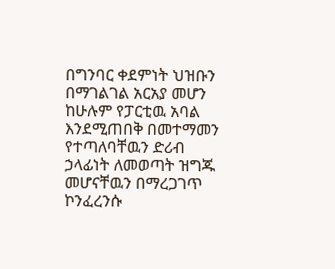በግንባር ቀደምነት ህዝቡን በማገልገል አርአያ መሆን ከሁሉም የፓርቲዉ አባል እንደሚጠበቅ በመተማመን የተጣለባቸዉን ድሪብ ኃላፊነት ለመወጣት ዝግጁ መሆናቸዉን በማረጋገጥ ኮንፈረንሱ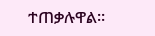ተጠቃሉዋል።